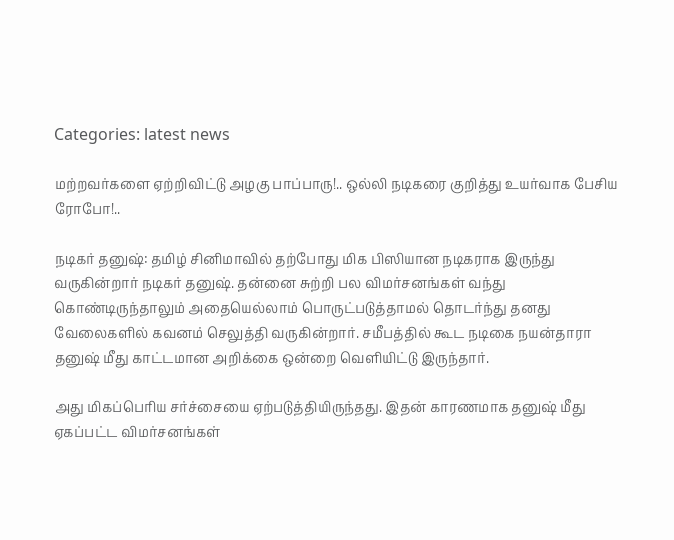Categories: latest news

மற்றவர்களை ஏற்றிவிட்டு அழகு பாப்பாரு!.. ஒல்லி நடிகரை குறித்து உயர்வாக பேசிய ரோபோ!..

நடிகர் தனுஷ்: தமிழ் சினிமாவில் தற்போது மிக பிஸியான நடிகராக இருந்து வருகின்றார் நடிகர் தனுஷ். தன்னை சுற்றி பல விமர்சனங்கள் வந்து கொண்டிருந்தாலும் அதையெல்லாம் பொருட்படுத்தாமல் தொடர்ந்து தனது வேலைகளில் கவனம் செலுத்தி வருகின்றார். சமீபத்தில் கூட நடிகை நயன்தாரா தனுஷ் மீது காட்டமான அறிக்கை ஒன்றை வெளியிட்டு இருந்தார்.

அது மிகப்பெரிய சர்ச்சையை ஏற்படுத்தியிருந்தது. இதன் காரணமாக தனுஷ் மீது ஏகப்பட்ட விமர்சனங்கள்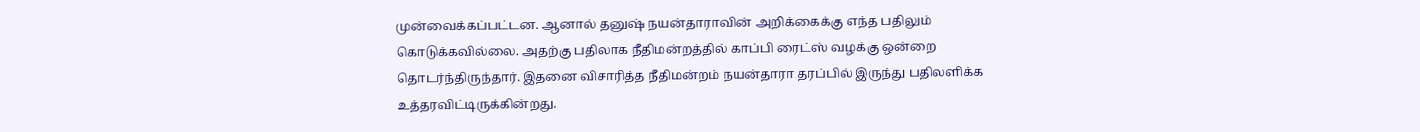முன்வைக்கப்பட்டன. ஆனால் தனுஷ் நயன்தாராவின் அறிக்கைக்கு எந்த பதிலும் கொடுக்கவில்லை. அதற்கு பதிலாக நீதிமன்றத்தில் காப்பி ரைட்ஸ் வழக்கு ஒன்றை தொடர்ந்திருந்தார். இதனை விசாரித்த நீதிமன்றம் நயன்தாரா தரப்பில் இருந்து பதிலளிக்க உத்தரவிட்டிருக்கின்றது.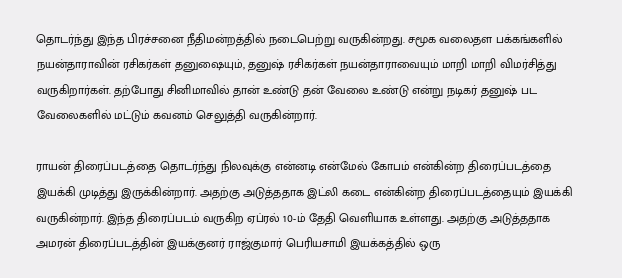தொடர்ந்து இந்த பிரச்சனை நீதிமன்றத்தில் நடைபெற்று வருகின்றது. சமூக வலைதள பக்கங்களில் நயன்தாராவின் ரசிகர்கள் தனுஷையும், தனுஷ் ரசிகர்கள் நயன்தாராவையும் மாறி மாறி விமர்சித்து வருகிறார்கள். தற்போது சினிமாவில் தான் உண்டு தன் வேலை உண்டு என்று நடிகர் தனுஷ் பட வேலைகளில் மட்டும் கவனம் செலுத்தி வருகின்றார்.

ராயன் திரைப்படத்தை தொடர்ந்து நிலவுக்கு என்னடி என்மேல் கோபம் என்கின்ற திரைப்படத்தை இயக்கி முடித்து இருக்கின்றார். அதற்கு அடுத்ததாக இட்லி கடை என்கின்ற திரைப்படத்தையும் இயக்கி வருகின்றார். இந்த திரைப்படம் வருகிற ஏப்ரல் 10-ம் தேதி வெளியாக உள்ளது. அதற்கு அடுத்ததாக அமரன் திரைப்படத்தின் இயக்குனர் ராஜ்குமார் பெரியசாமி இயக்கத்தில் ஒரு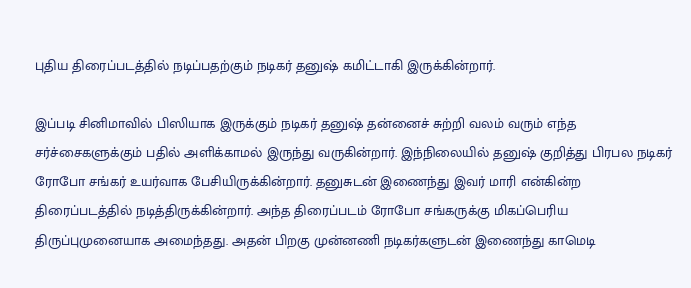புதிய திரைப்படத்தில் நடிப்பதற்கும் நடிகர் தனுஷ் கமிட்டாகி இருக்கின்றார்.

இப்படி சினிமாவில் பிஸியாக இருக்கும் நடிகர் தனுஷ் தன்னைச் சுற்றி வலம் வரும் எந்த சர்ச்சைகளுக்கும் பதில் அளிக்காமல் இருந்து வருகின்றார். இந்நிலையில் தனுஷ் குறித்து பிரபல நடிகர் ரோபோ சங்கர் உயர்வாக பேசியிருக்கின்றார். தனுசுடன் இணைந்து இவர் மாரி என்கின்ற திரைப்படத்தில் நடித்திருக்கின்றார். அந்த திரைப்படம் ரோபோ சங்கருக்கு மிகப்பெரிய திருப்புமுனையாக அமைந்தது. அதன் பிறகு முன்னணி நடிகர்களுடன் இணைந்து காமெடி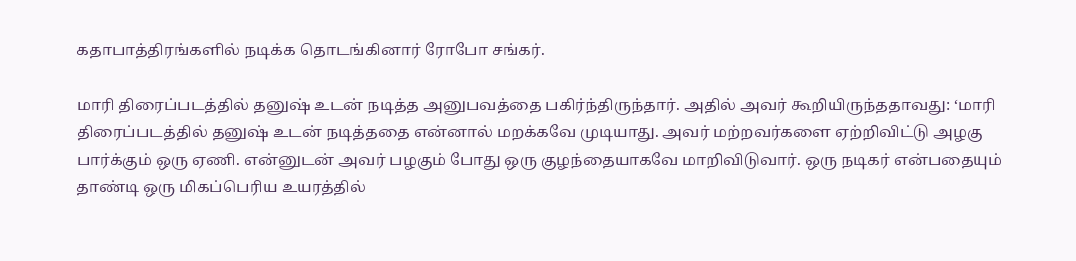கதாபாத்திரங்களில் நடிக்க தொடங்கினார் ரோபோ சங்கர்.

மாரி திரைப்படத்தில் தனுஷ் உடன் நடித்த அனுபவத்தை பகிர்ந்திருந்தார். அதில் அவர் கூறியிருந்ததாவது: ‘மாரி திரைப்படத்தில் தனுஷ் உடன் நடித்ததை என்னால் மறக்கவே முடியாது. அவர் மற்றவர்களை ஏற்றிவிட்டு அழகு பார்க்கும் ஒரு ஏணி. என்னுடன் அவர் பழகும் போது ஒரு குழந்தையாகவே மாறிவிடுவார். ஒரு நடிகர் என்பதையும் தாண்டி ஒரு மிகப்பெரிய உயரத்தில்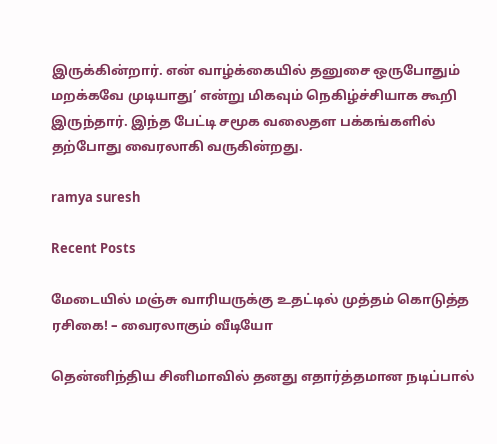இருக்கின்றார். என் வாழ்க்கையில் தனுசை ஒருபோதும் மறக்கவே முடியாது’ என்று மிகவும் நெகிழ்ச்சியாக கூறி இருந்தார். இந்த பேட்டி சமூக வலைதள பக்கங்களில் தற்போது வைரலாகி வருகின்றது.

ramya suresh

Recent Posts

மேடையில் மஞ்சு வாரியருக்கு உதட்டில் முத்தம் கொடுத்த ரசிகை! – வைரலாகும் வீடியோ

தென்னிந்திய சினிமாவில் தனது எதார்த்தமான நடிப்பால்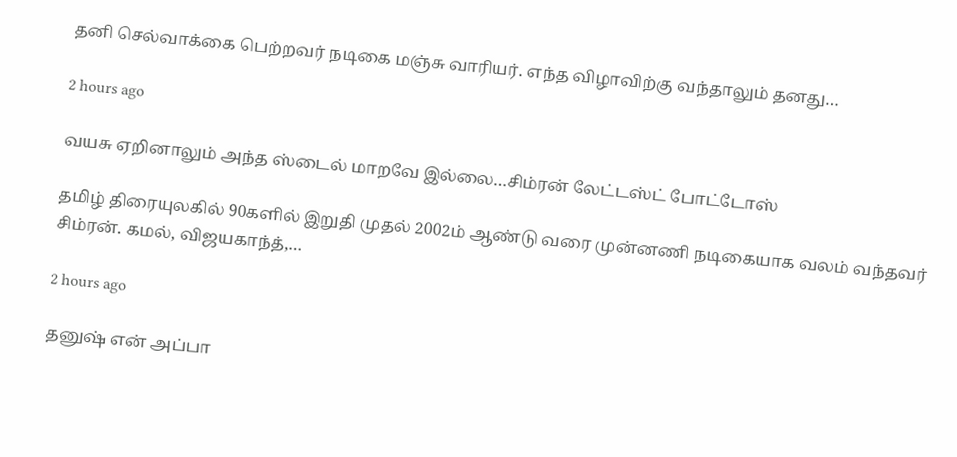தனி செல்வாக்கை பெற்றவர் நடிகை மஞ்சு வாரியர். எந்த விழாவிற்கு வந்தாலும் தனது…

2 hours ago

வயசு ஏறினாலும் அந்த ஸ்டைல் மாறவே இல்லை…சிம்ரன் லேட்டஸ்ட் போட்டோஸ்

தமிழ் திரையுலகில் 90களில் இறுதி முதல் 2002ம் ஆண்டு வரை முன்னணி நடிகையாக வலம் வந்தவர் சிம்ரன். கமல், விஜயகாந்த்,…

2 hours ago

தனுஷ் என் அப்பா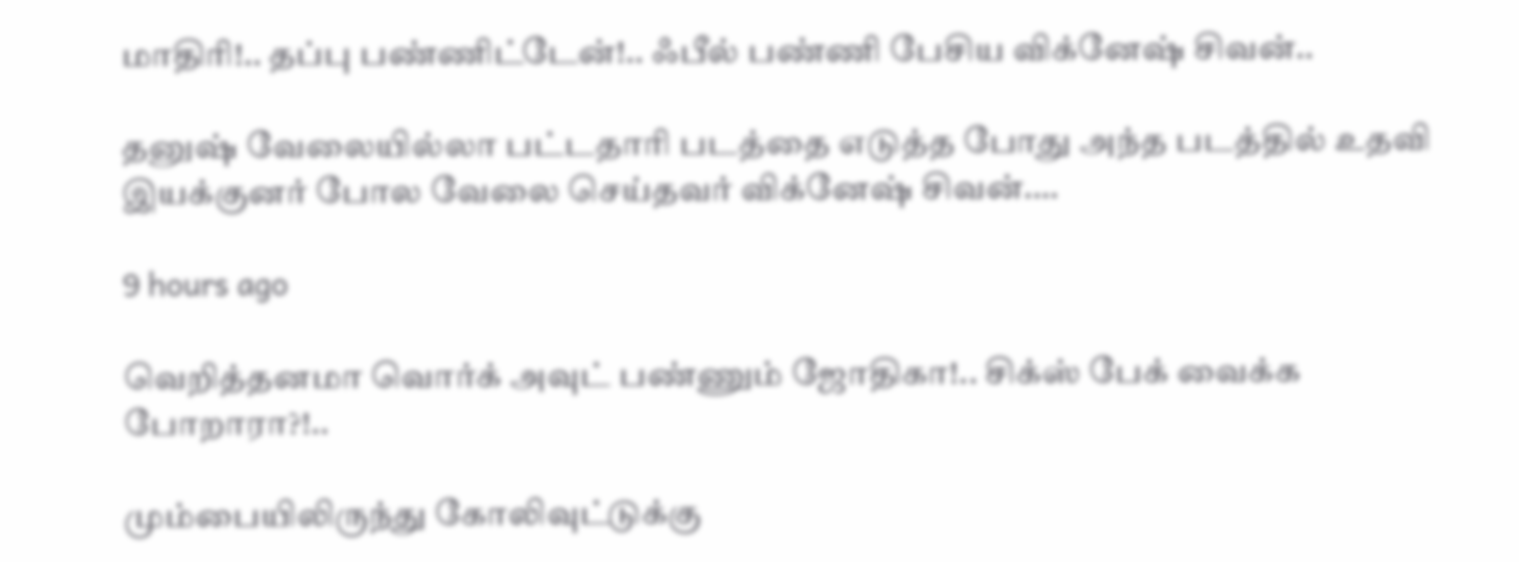மாதிரி!.. தப்பு பண்ணிட்டேன்!.. ஃபீல் பண்ணி பேசிய விக்னேஷ் சிவன்..

தனுஷ் வேலையில்லா பட்டதாரி படத்தை எடுத்த போது அந்த படத்தில் உதவி இயக்குனர் போல வேலை செய்தவர் விக்னேஷ் சிவன்.…

9 hours ago

வெறித்தனமா வொர்க் அவுட் பண்ணும் ஜோதிகா!.. சிக்ஸ் பேக் வைக்க போறாரா?!..

மும்பையிலிருந்து கோலிவுட்டுக்கு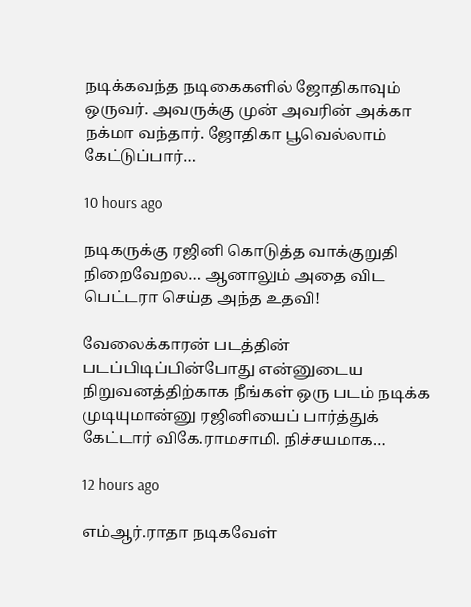நடிக்கவந்த நடிகைகளில் ஜோதிகாவும் ஒருவர். அவருக்கு முன் அவரின் அக்கா நக்மா வந்தார். ஜோதிகா பூவெல்லாம் கேட்டுப்பார்…

10 hours ago

நடிகருக்கு ரஜினி கொடுத்த வாக்குறுதி நிறைவேறல… ஆனாலும் அதை விட பெட்டரா செய்த அந்த உதவி!

வேலைக்காரன் படத்தின் படப்பிடிப்பின்போது என்னுடைய நிறுவனத்திற்காக நீங்கள் ஒரு படம் நடிக்க முடியுமான்னு ரஜினியைப் பார்த்துக் கேட்டார் விகே.ராமசாமி. நிச்சயமாக…

12 hours ago

எம்ஆர்.ராதா நடிகவேள்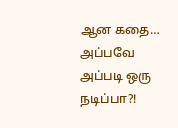ஆன கதை… அப்பவே அப்படி ஒரு நடிப்பா?!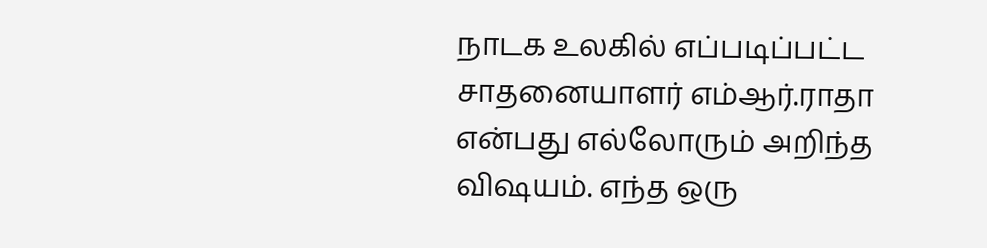நாடக உலகில் எப்படிப்பட்ட சாதனையாளர் எம்ஆர்.ராதா என்பது எல்லோரும் அறிந்த விஷயம். எந்த ஒரு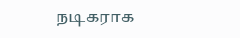நடிகராக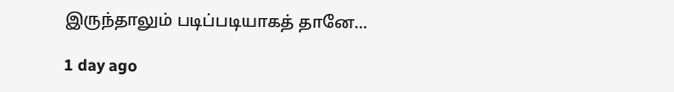இருந்தாலும் படிப்படியாகத் தானே…

1 day ago